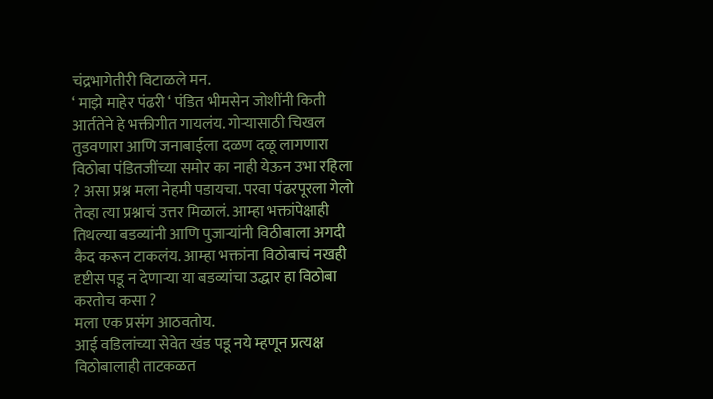चंद्रभागेतीरी विटाळले मन.
‘ माझे माहेर पंढरी ‘ पंडित भीमसेन जोशींनी किती आर्ततेने हे भक्तीगीत गायलंय. गोऱ्यासाठी चिखल तुडवणारा आणि जनाबाईला दळण दळू लागणारा विठोबा पंडितजींच्या समोर का नाही येऊन उभा रहिला ? असा प्रश्न मला नेहमी पडायचा. परवा पंढरपूरला गेलो तेव्हा त्या प्रश्नाचं उत्तर मिळालं. आम्हा भक्तांपेक्षाही तिथल्या बडव्यांनी आणि पुजाऱ्यांनी विठीबाला अगदी कैद करून टाकलंय. आम्हा भक्तांना विठोबाचं नखही दृष्टीस पडू न देणाऱ्या या बडव्यांचा उद्धार हा विठोबा करतोच कसा ?
मला एक प्रसंग आठवतोय.
आई वडिलांच्या सेवेत खंड पडू नये म्हणून प्रत्यक्ष विठोबालाही ताटकळत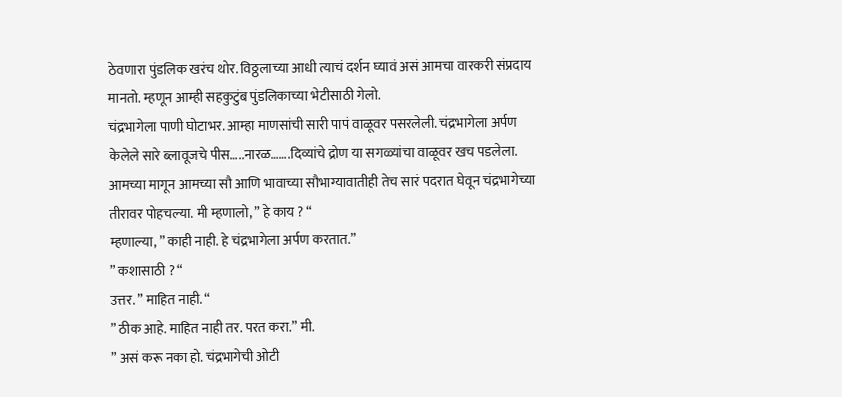ठेवणारा पुंडलिक खरंच थोर. विठ्ठलाच्या आधी त्याचं दर्शन घ्यावं असं आमचा वारकरी संप्रदाय मानतो. म्हणून आम्ही सहकुटुंब पुंडलिकाच्या भेटीसाठी गेलो.
चंद्रभागेला पाणी घोटाभर. आम्हा माणसांची सारी पापं वाळूवर पसरलेली. चंद्रभागेला अर्पण केलेले सारे ब्लावूजचे पीस…..नारळ…….दिव्यांचे द्रोण या सगळ्यांचा वाळूवर खच पडलेला. आमच्या मागून आमच्या सौ आणि भावाच्या सौभाग्यावातीही तेच सारं पदरात घेवून चंद्रभागेच्या तीरावर पोहचल्या. मी म्हणालो, ” हे काय ? “
म्हणाल्या, ” काही नाही. हे चंद्रभागेला अर्पण करतात.”
” कशासाठी ? “
उत्तर. ” माहित नाही. “
” ठीक आहे. माहित नाही तर. परत करा.” मी.
” असं करू नका हो. चंद्रभागेची ओटी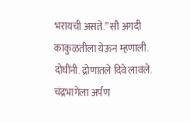भरायची असते.” सौ अगदी काकुळतीला येऊन म्हणाली.
दोघींनी. द्रोणातले दिवे लावले. चंद्रभागेला अर्पण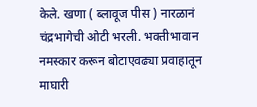केले. खणा ( ब्लावूज पीस ) नारळानं चंद्रभागेची ओटी भरली. भक्तीभावान नमस्कार करून बोटाएवढ्या प्रवाहातून माघारी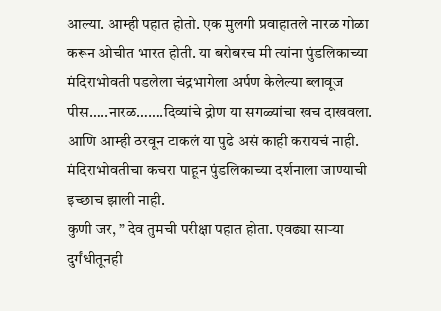आल्या. आम्ही पहात होतो. एक मुलगी प्रवाहातले नारळ गोळा करून ओचीत भारत होती. या बरोबरच मी त्यांना पुंडलिकाच्या मंदिराभोवती पडलेला चंद्रभागेला अर्पण केलेल्या ब्लावूज पीस…..नारळ…….दिव्यांचे द्रोण या सगळ्यांचा खच दाखवला. आणि आम्ही ठरवून टाकलं या पुढे असं काही करायचं नाही. मंदिराभोवतीचा कचरा पाहून पुंडलिकाच्या दर्शनाला जाण्याची इच्छाच झाली नाही.
कुणी जर, ” देव तुमची परीक्षा पहात होता. एवढ्या साऱ्या दुर्गंधीतूनही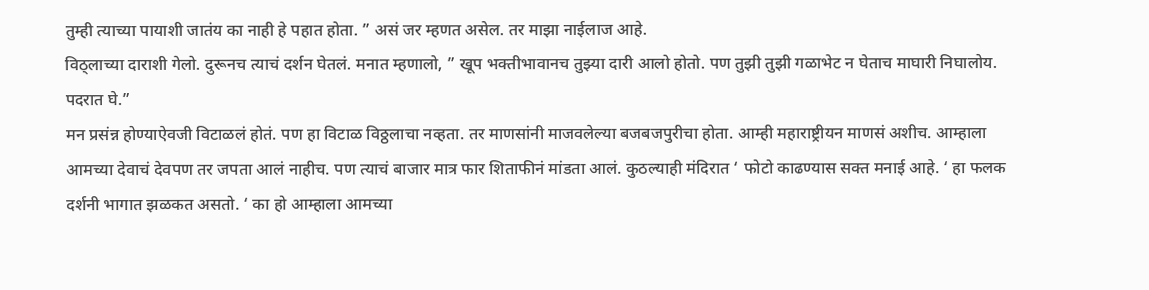तुम्ही त्याच्या पायाशी जातंय का नाही हे पहात होता. ” असं जर म्हणत असेल. तर माझा नाईलाज आहे.
विठ्लाच्या दाराशी गेलो. दुरूनच त्याचं दर्शन घेतलं. मनात म्हणालो, ” खूप भक्तीभावानच तुझ्या दारी आलो होतो. पण तुझी तुझी गळाभेट न घेताच माघारी निघालोय. पदरात घे.”
मन प्रसंन्न होण्याऐवजी विटाळलं होतं. पण हा विटाळ विठ्ठलाचा नव्हता. तर माणसांनी माजवलेल्या बजबजपुरीचा होता. आम्ही महाराष्ट्रीयन माणसं अशीच. आम्हाला आमच्या देवाचं देवपण तर जपता आलं नाहीच. पण त्याचं बाजार मात्र फार शिताफीनं मांडता आलं. कुठल्याही मंदिरात ‘ फोटो काढण्यास सक्त मनाई आहे. ‘ हा फलक दर्शनी भागात झळकत असतो. ‘ का हो आम्हाला आमच्या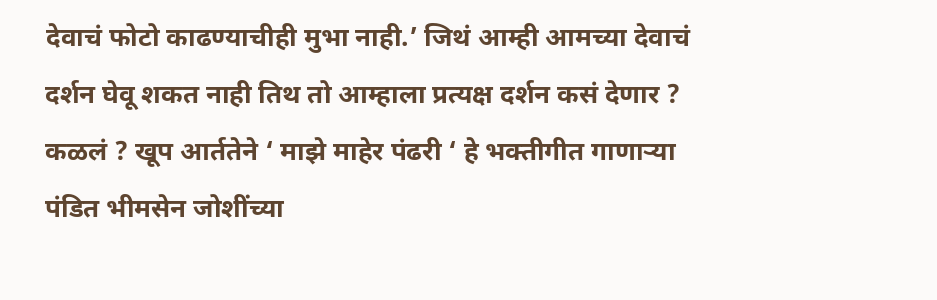देवाचं फोटो काढण्याचीही मुभा नाही.’ जिथं आम्ही आमच्या देवाचं दर्शन घेवू शकत नाही तिथ तो आम्हाला प्रत्यक्ष दर्शन कसं देणार ?
कळलं ? खूप आर्ततेने ‘ माझे माहेर पंढरी ‘ हे भक्तीगीत गाणाऱ्या पंडित भीमसेन जोशींच्या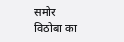समोर विठोबा का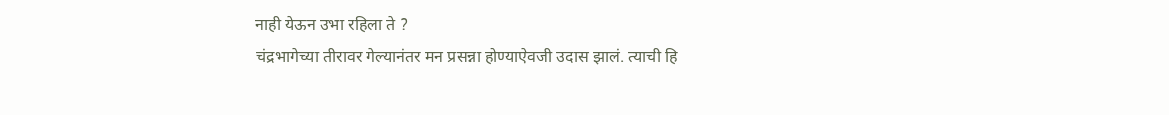नाही येऊन उभा रहिला ते ?
चंद्रभागेच्या तीरावर गेल्यानंतर मन प्रसन्ना होण्याऐवजी उदास झालं. त्याची हि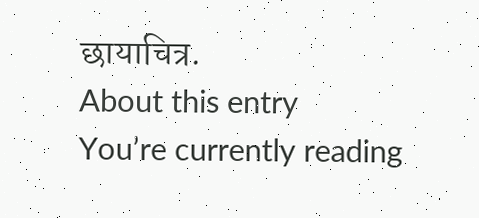छायाचित्र.
About this entry
You’re currently reading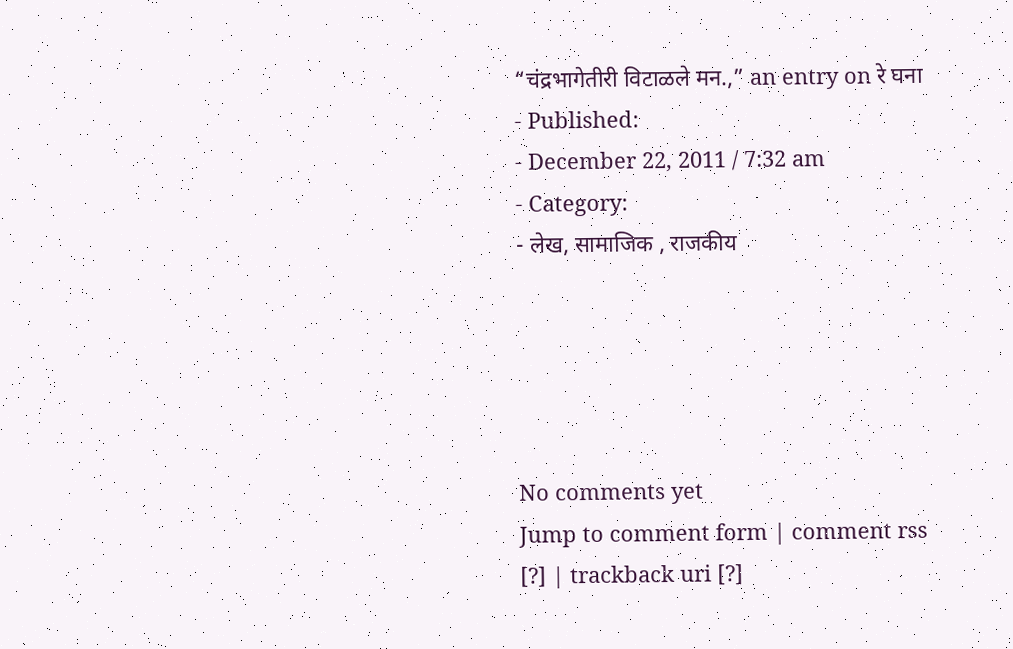“चंद्रभागेतीरी विटाळले मन.,” an entry on रे घना
- Published:
- December 22, 2011 / 7:32 am
- Category:
- लेख, सामाजिक , राजकीय





No comments yet
Jump to comment form | comment rss [?] | trackback uri [?]